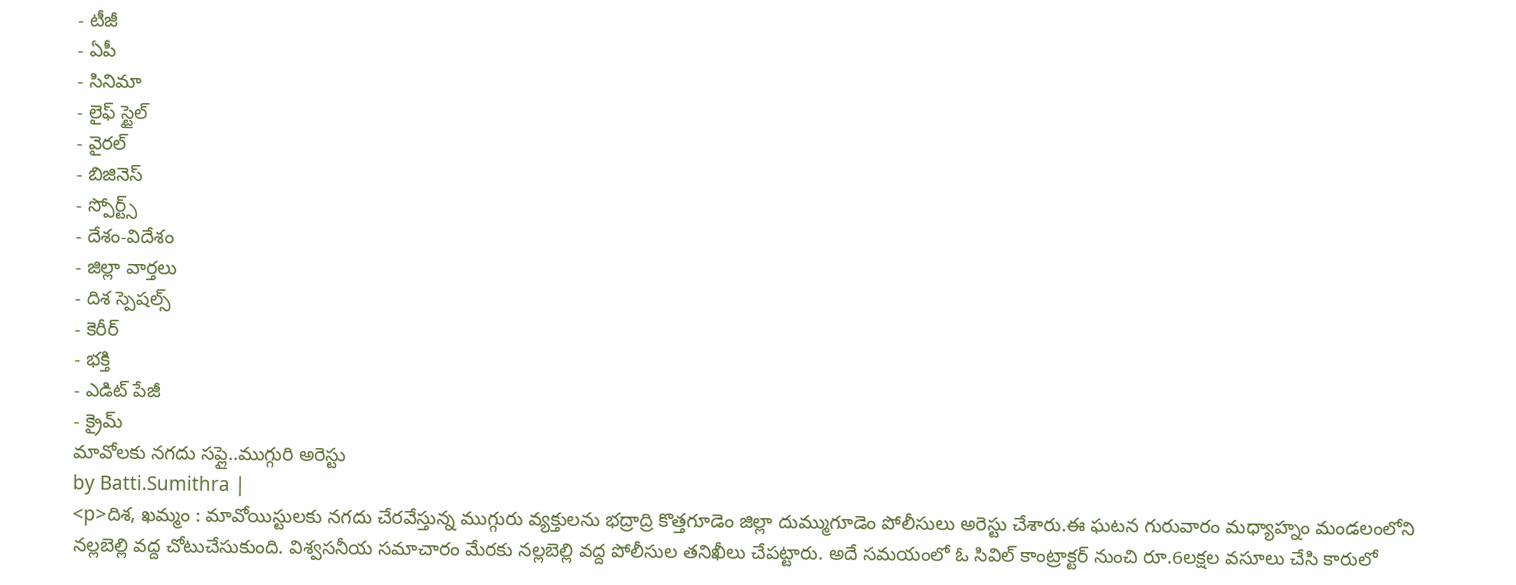- టీజీ
- ఏపీ
- సినిమా
- లైఫ్ స్టైల్
- వైరల్
- బిజినెస్
- స్పోర్ట్స్
- దేశం-విదేశం
- జిల్లా వార్తలు
- దిశ స్పెషల్స్
- కెరీర్
- భక్తి
- ఎడిట్ పేజీ
- క్రైమ్
మావోలకు నగదు సప్లై..ముగ్గురి అరెస్టు
by Batti.Sumithra |
<p>దిశ, ఖమ్మం : మావోయిస్టులకు నగదు చేరవేస్తున్న ముగ్గురు వ్యక్తులను భద్రాద్రి కొత్తగూడెం జిల్లా దుమ్ముగూడెం పోలీసులు అరెస్టు చేశారు.ఈ ఘటన గురువారం మధ్యాహ్నం మండలంలోని నల్లబెల్లి వద్ద చోటుచేసుకుంది. విశ్వసనీయ సమాచారం మేరకు నల్లబెల్లి వద్ద పోలీసుల తనిఖీలు చేపట్టారు. అదే సమయంలో ఓ సివిల్ కాంట్రాక్టర్ నుంచి రూ.6లక్షల వసూలు చేసి కారులో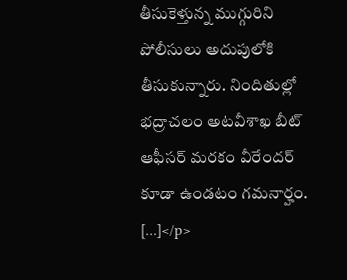తీసుకెళ్తున్న ముగ్గురిని పోలీసులు అదుపులోకి తీసుకున్నారు. నిందితుల్లో భద్రాచలం అటవీశాఖ బీట్ ఆఫీసర్ మరకం వీరేందర్ కూడా ఉండటం గమనార్హం. […]</p>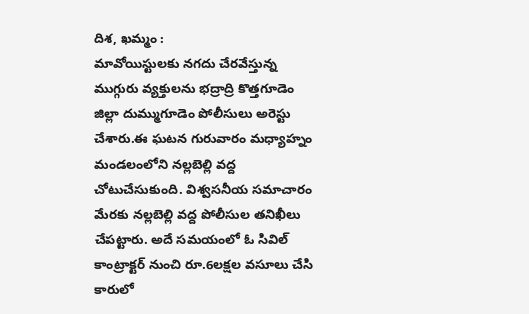దిశ, ఖమ్మం :
మావోయిస్టులకు నగదు చేరవేస్తున్న ముగ్గురు వ్యక్తులను భద్రాద్రి కొత్తగూడెం జిల్లా దుమ్ముగూడెం పోలీసులు అరెస్టు చేశారు.ఈ ఘటన గురువారం మధ్యాహ్నం మండలంలోని నల్లబెల్లి వద్ద చోటుచేసుకుంది. విశ్వసనీయ సమాచారం మేరకు నల్లబెల్లి వద్ద పోలీసుల తనిఖీలు చేపట్టారు. అదే సమయంలో ఓ సివిల్ కాంట్రాక్టర్ నుంచి రూ.6లక్షల వసూలు చేసి కారులో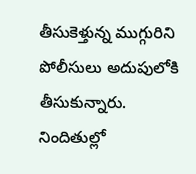తీసుకెళ్తున్న ముగ్గురిని పోలీసులు అదుపులోకి తీసుకున్నారు. నిందితుల్లో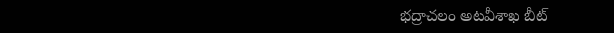భద్రాచలం అటవీశాఖ బీట్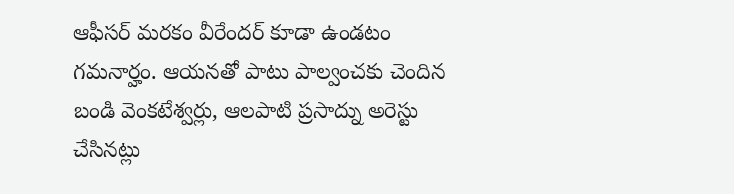ఆఫీసర్ మరకం వీరేందర్ కూడా ఉండటం గమనార్హం. ఆయనతో పాటు పాల్వంచకు చెందిన బండి వెంకటేశ్వర్లు, ఆలపాటి ప్రసాద్ను అరెస్టు చేసినట్లు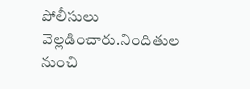పోలీసులు వెల్లడించారు.నిందితుల నుంచి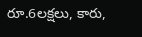రూ.6లక్షలు, కారు,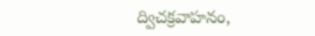ద్విచక్రవాహనం,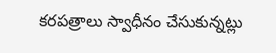కరపత్రాలు స్వాధీనం చేసుకున్నట్లు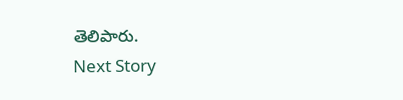తెలిపారు.
Next Story